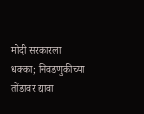मोदी सरकारला धक्का; निवडणुकीच्या तोंडावर द्यावा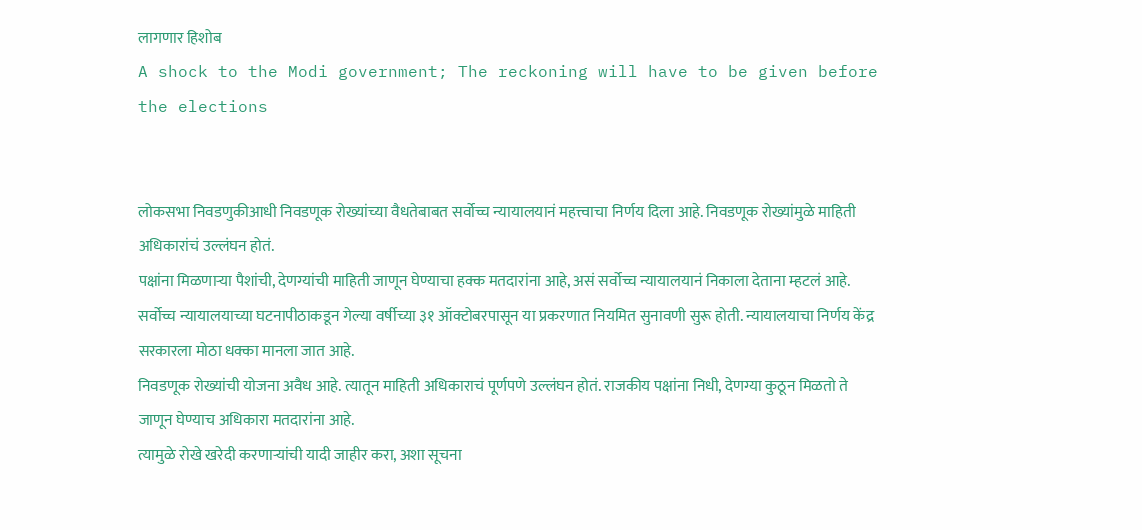लागणार हिशोब
A shock to the Modi government; The reckoning will have to be given before the elections


लोकसभा निवडणुकीआधी निवडणूक रोख्यांच्या वैधतेबाबत सर्वोच्च न्यायालयानं महत्त्वाचा निर्णय दिला आहे. निवडणूक रोख्यांमुळे माहिती अधिकारांचं उल्लंघन होतं.
पक्षांना मिळणाऱ्या पैशांची, देणग्यांची माहिती जाणून घेण्याचा हक्क मतदारांना आहे, असं सर्वोच्च न्यायालयानं निकाला देताना म्हटलं आहे.
सर्वोच्च न्यायालयाच्या घटनापीठाकडून गेल्या वर्षीच्या ३१ ऑक्टोबरपासून या प्रकरणात नियमित सुनावणी सुरू होती. न्यायालयाचा निर्णय केंद्र सरकारला मोठा धक्का मानला जात आहे.
निवडणूक रोख्यांची योजना अवैध आहे. त्यातून माहिती अधिकाराचं पूर्णपणे उल्लंघन होतं. राजकीय पक्षांना निधी, देणग्या कुठून मिळतो ते जाणून घेण्याच अधिकारा मतदारांना आहे.
त्यामुळे रोखे खरेदी करणाऱ्यांची यादी जाहीर करा, अशा सूचना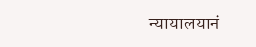न्यायालयानं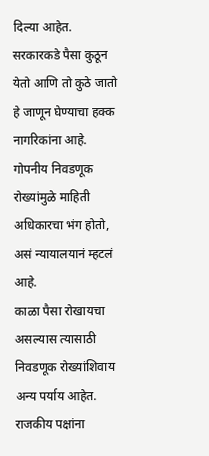दिल्या आहेत. सरकारकडे पैसा कुठून येतो आणि तो कुठे जातो हे जाणून घेण्याचा हक्क नागरिकांना आहे. गोपनीय निवडणूक रोख्यांमुळे माहिती अधिकारचा भंग होतो, असं न्यायालयानं म्हटलं आहे.
काळा पैसा रोखायचा असल्यास त्यासाठी निवडणूक रोख्यांशिवाय अन्य पर्याय आहेत. राजकीय पक्षांना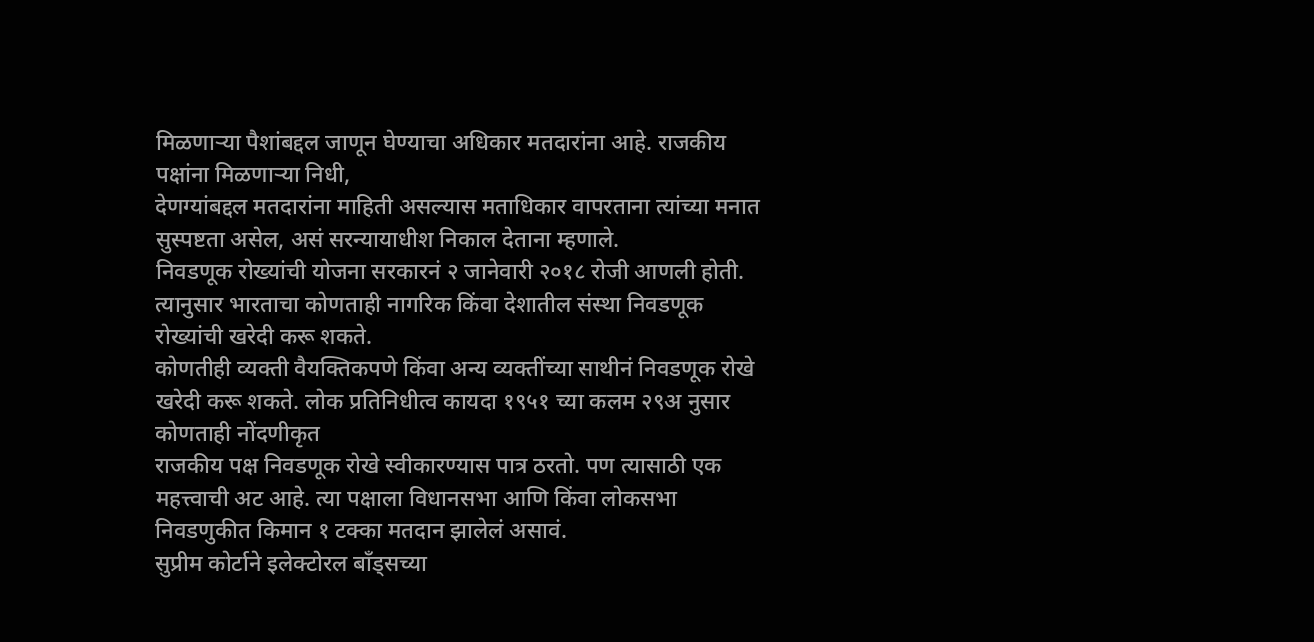मिळणाऱ्या पैशांबद्दल जाणून घेण्याचा अधिकार मतदारांना आहे. राजकीय पक्षांना मिळणाऱ्या निधी,
देणग्यांबद्दल मतदारांना माहिती असल्यास मताधिकार वापरताना त्यांच्या मनात सुस्पष्टता असेल, असं सरन्यायाधीश निकाल देताना म्हणाले.
निवडणूक रोख्यांची योजना सरकारनं २ जानेवारी २०१८ रोजी आणली होती. त्यानुसार भारताचा कोणताही नागरिक किंवा देशातील संस्था निवडणूक रोख्यांची खरेदी करू शकते.
कोणतीही व्यक्ती वैयक्तिकपणे किंवा अन्य व्यक्तींच्या साथीनं निवडणूक रोखे खरेदी करू शकते. लोक प्रतिनिधीत्व कायदा १९५१ च्या कलम २९अ नुसार कोणताही नोंदणीकृत
राजकीय पक्ष निवडणूक रोखे स्वीकारण्यास पात्र ठरतो. पण त्यासाठी एक महत्त्वाची अट आहे. त्या पक्षाला विधानसभा आणि किंवा लोकसभा निवडणुकीत किमान १ टक्का मतदान झालेलं असावं.
सुप्रीम कोर्टाने इलेक्टोरल बाँड्सच्या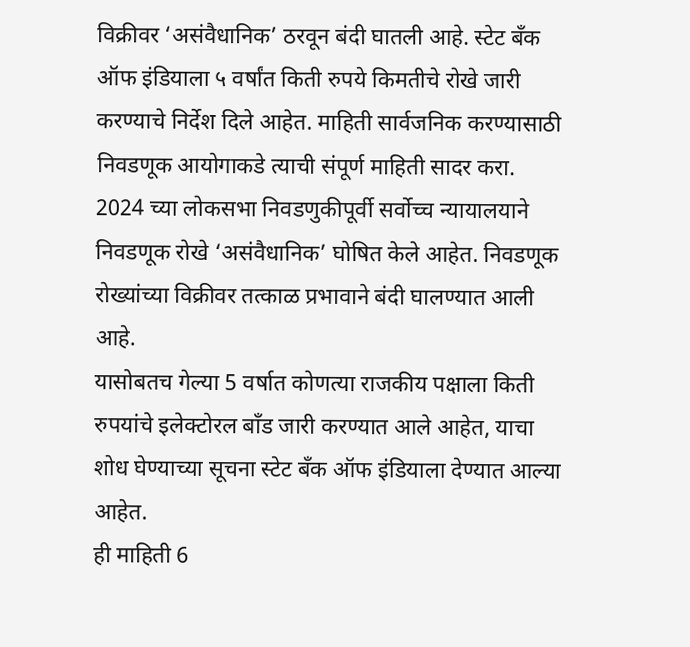विक्रीवर ‘असंवैधानिक’ ठरवून बंदी घातली आहे. स्टेट बँक ऑफ इंडियाला ५ वर्षांत किती रुपये किमतीचे रोखे जारी करण्याचे निर्देश दिले आहेत. माहिती सार्वजनिक करण्यासाठी निवडणूक आयोगाकडे त्याची संपूर्ण माहिती सादर करा.
2024 च्या लोकसभा निवडणुकीपूर्वी सर्वोच्च न्यायालयाने निवडणूक रोखे ‘असंवैधानिक’ घोषित केले आहेत. निवडणूक रोख्यांच्या विक्रीवर तत्काळ प्रभावाने बंदी घालण्यात आली आहे.
यासोबतच गेल्या 5 वर्षात कोणत्या राजकीय पक्षाला किती रुपयांचे इलेक्टोरल बाँड जारी करण्यात आले आहेत, याचा शोध घेण्याच्या सूचना स्टेट बँक ऑफ इंडियाला देण्यात आल्या आहेत.
ही माहिती 6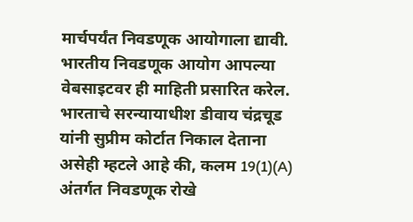मार्चपर्यंत निवडणूक आयोगाला द्यावी. भारतीय निवडणूक आयोग आपल्या वेबसाइटवर ही माहिती प्रसारित करेल.
भारताचे सरन्यायाधीश डीवाय चंद्रचूड यांनी सुप्रीम कोर्टात निकाल देताना असेही म्हटले आहे की, कलम 19(1)(A) अंतर्गत निवडणूक रोखे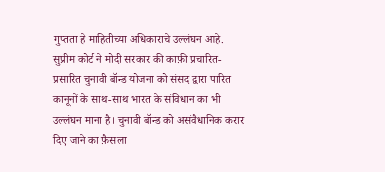गुप्तता हे माहितीच्या अधिकाराचे उल्लंघन आहे.
सुप्रीम कोर्ट ने मोदी सरकार की काफ़ी प्रचारित-प्रसारित चुनावी बॉन्ड योजना को संसद द्वारा पारित कानूनों के साथ-साथ भारत के संविधान का भी उल्लंघन माना है। चुनावी बॉन्ड को असंवैधानिक करार दिए जाने का फ़ैसला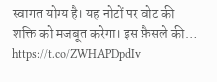स्वागत योग्य है। यह नोटों पर वोट की शक्ति को मजबूत करेगा। इस फ़ैसले की… https://t.co/ZWHAPDpdIv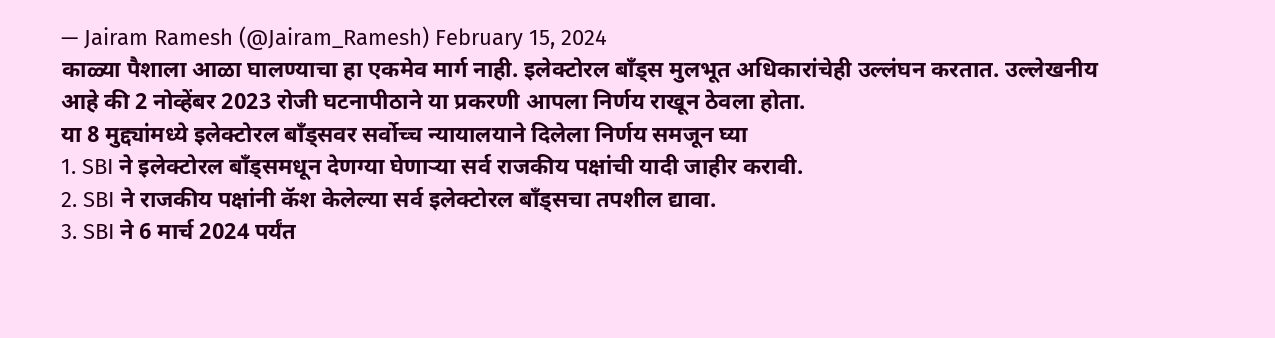— Jairam Ramesh (@Jairam_Ramesh) February 15, 2024
काळ्या पैशाला आळा घालण्याचा हा एकमेव मार्ग नाही. इलेक्टोरल बाँड्स मुलभूत अधिकारांचेही उल्लंघन करतात. उल्लेखनीय आहे की 2 नोव्हेंबर 2023 रोजी घटनापीठाने या प्रकरणी आपला निर्णय राखून ठेवला होता.
या 8 मुद्द्यांमध्ये इलेक्टोरल बाँड्सवर सर्वोच्च न्यायालयाने दिलेला निर्णय समजून घ्या
1. SBI ने इलेक्टोरल बाँड्समधून देणग्या घेणाऱ्या सर्व राजकीय पक्षांची यादी जाहीर करावी.
2. SBI ने राजकीय पक्षांनी कॅश केलेल्या सर्व इलेक्टोरल बाँड्सचा तपशील द्यावा.
3. SBI ने 6 मार्च 2024 पर्यंत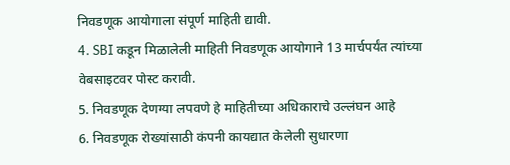निवडणूक आयोगाला संपूर्ण माहिती द्यावी.
4. SBI कडून मिळालेली माहिती निवडणूक आयोगाने 13 मार्चपर्यंत त्यांच्या वेबसाइटवर पोस्ट करावी.
5. निवडणूक देणग्या लपवणे हे माहितीच्या अधिकाराचे उल्लंघन आहे
6. निवडणूक रोख्यांसाठी कंपनी कायद्यात केलेली सुधारणा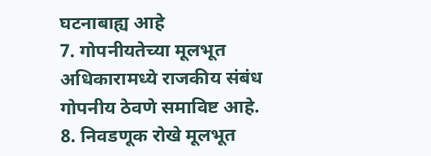घटनाबाह्य आहे
7. गोपनीयतेच्या मूलभूत अधिकारामध्ये राजकीय संबंध गोपनीय ठेवणे समाविष्ट आहे.
8. निवडणूक रोखे मूलभूत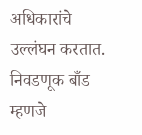अधिकारांचे उल्लंघन करतात.
निवडणूक बाँड म्हणजे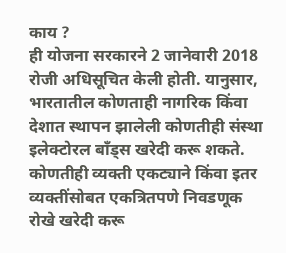काय ?
ही योजना सरकारने 2 जानेवारी 2018 रोजी अधिसूचित केली होती. यानुसार, भारतातील कोणताही नागरिक किंवा देशात स्थापन झालेली कोणतीही संस्था इलेक्टोरल बाँड्स खरेदी करू शकते.
कोणतीही व्यक्ती एकट्याने किंवा इतर व्यक्तींसोबत एकत्रितपणे निवडणूक रोखे खरेदी करू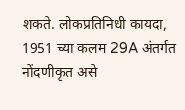शकते. लोकप्रतिनिधी कायदा, 1951 च्या कलम 29A अंतर्गत नोंदणीकृत असे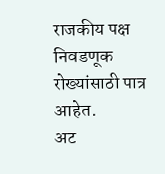राजकीय पक्ष निवडणूक रोख्यांसाठी पात्र आहेत.
अट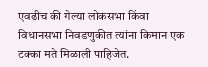एवढीच की गेल्या लोकसभा किंवा विधानसभा निवडणुकीत त्यांना किमान एक टक्का मते मिळाली पाहिजेत.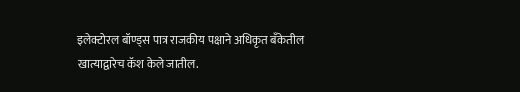इलेक्टोरल बॉण्ड्स पात्र राजकीय पक्षाने अधिकृत बँकेतील खात्याद्वारेच कॅश केले जातील.